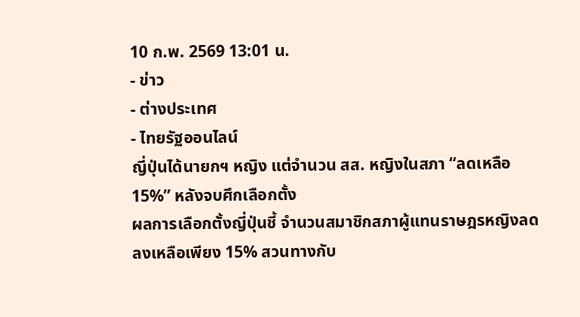10 ก.พ. 2569 13:01 น.
- ข่าว
- ต่างประเทศ
- ไทยรัฐออนไลน์
ญี่ปุ่นได้นายกฯ หญิง แต่จำนวน สส. หญิงในสภา “ลดเหลือ 15%” หลังจบศึกเลือกตั้ง
ผลการเลือกตั้งญี่ปุ่นชี้ จำนวนสมาชิกสภาผู้แทนราษฎรหญิงลดลงเหลือเพียง 15% สวนทางกับ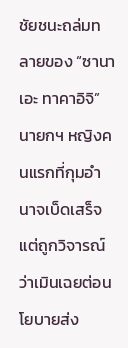ชัยชนะถล่มทลายของ “ซานาเอะ ทาคาอิจิ” นายกฯ หญิงคนแรกที่กุมอำนาจเบ็ดเสร็จ แต่ถูกวิจารณ์ว่าเมินเฉยต่อนโยบายส่ง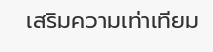เสริมความเท่าเทียม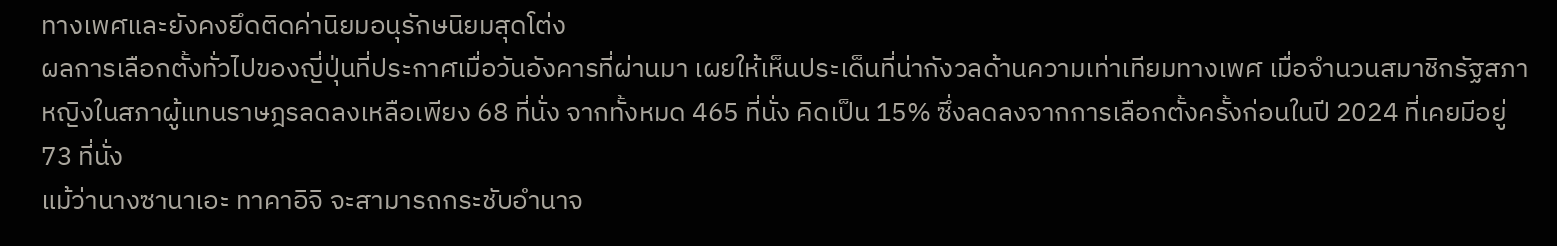ทางเพศและยังคงยึดติดค่านิยมอนุรักษนิยมสุดโต่ง
ผลการเลือกตั้งทั่วไปของญี่ปุ่นที่ประกาศเมื่อวันอังคารที่ผ่านมา เผยให้เห็นประเด็นที่น่ากังวลด้านความเท่าเทียมทางเพศ เมื่อจำนวนสมาชิกรัฐสภาหญิงในสภาผู้แทนราษฎรลดลงเหลือเพียง 68 ที่นั่ง จากทั้งหมด 465 ที่นั่ง คิดเป็น 15% ซึ่งลดลงจากการเลือกตั้งครั้งก่อนในปี 2024 ที่เคยมีอยู่ 73 ที่นั่ง
แม้ว่านางซานาเอะ ทาคาอิจิ จะสามารถกระชับอำนาจ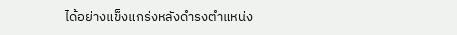ได้อย่างแข็งแกร่งหลังดำรงตำแหน่ง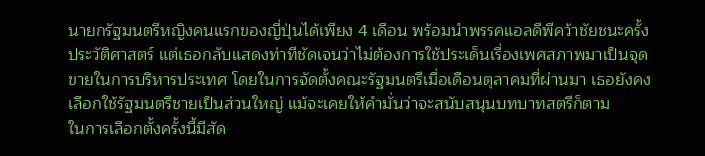นายกรัฐมนตรีหญิงคนแรกของญี่ปุ่นได้เพียง 4 เดือน พร้อมนำพรรคแอลดีพีคว้าชัยชนะครั้งประวัติศาสตร์ แต่เธอกลับแสดงท่าทีชัดเจนว่าไม่ต้องการใช้ประเด็นเรื่องเพศสภาพมาเป็นจุดขายในการบริหารประเทศ โดยในการจัดตั้งคณะรัฐมนตรีเมื่อเดือนตุลาคมที่ผ่านมา เธอยังคงเลือกใช้รัฐมนตรีชายเป็นส่วนใหญ่ แม้จะเคยให้คำมั่นว่าจะสนับสนุนบทบาทสตรีก็ตาม
ในการเลือกตั้งครั้งนี้มีสัด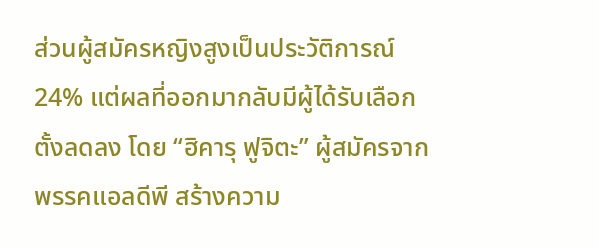ส่วนผู้สมัครหญิงสูงเป็นประวัติการณ์ 24% แต่ผลที่ออกมากลับมีผู้ได้รับเลือกตั้งลดลง โดย “ฮิคารุ ฟูจิตะ” ผู้สมัครจากพรรคแอลดีพี สร้างความ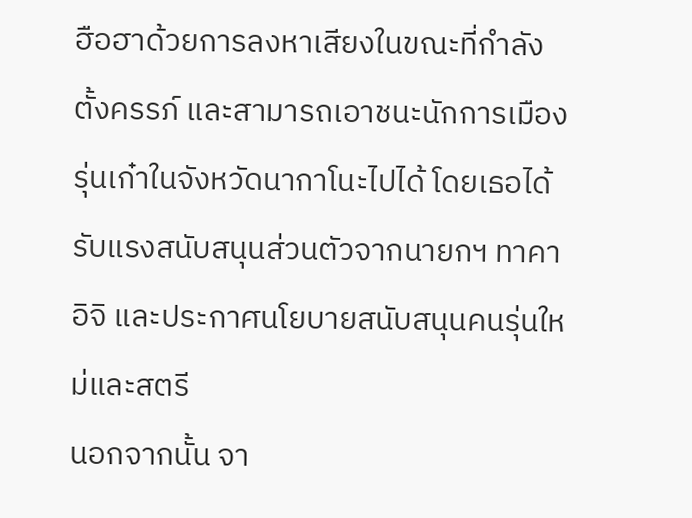ฮือฮาด้วยการลงหาเสียงในขณะที่กำลังตั้งครรภ์ และสามารถเอาชนะนักการเมืองรุ่นเก๋าในจังหวัดนากาโนะไปได้ โดยเธอได้รับแรงสนับสนุนส่วนตัวจากนายกฯ ทาคาอิจิ และประกาศนโยบายสนับสนุนคนรุ่นใหม่และสตรี
นอกจากนั้น จา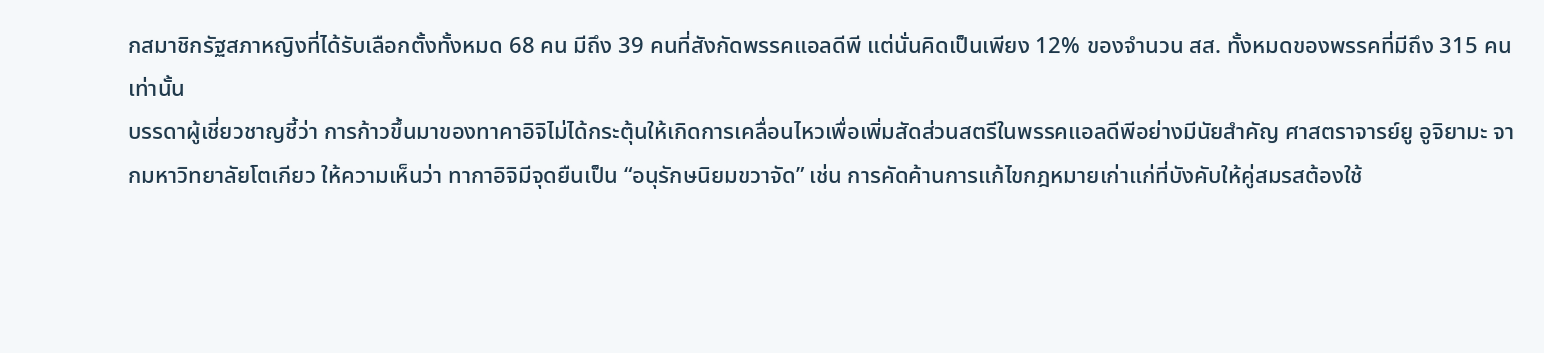กสมาชิกรัฐสภาหญิงที่ได้รับเลือกตั้งทั้งหมด 68 คน มีถึง 39 คนที่สังกัดพรรคแอลดีพี แต่นั่นคิดเป็นเพียง 12% ของจำนวน สส. ทั้งหมดของพรรคที่มีถึง 315 คนเท่านั้น
บรรดาผู้เชี่ยวชาญชี้ว่า การก้าวขึ้นมาของทาคาอิจิไม่ได้กระตุ้นให้เกิดการเคลื่อนไหวเพื่อเพิ่มสัดส่วนสตรีในพรรคแอลดีพีอย่างมีนัยสำคัญ ศาสตราจารย์ยู อูจิยามะ จากมหาวิทยาลัยโตเกียว ให้ความเห็นว่า ทากาอิจิมีจุดยืนเป็น “อนุรักษนิยมขวาจัด” เช่น การคัดค้านการแก้ไขกฎหมายเก่าแก่ที่บังคับให้คู่สมรสต้องใช้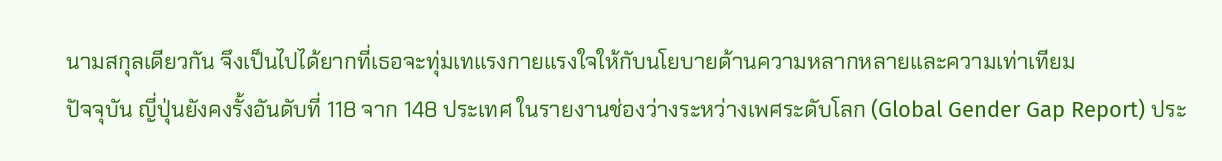นามสกุลเดียวกัน จึงเป็นไปได้ยากที่เธอจะทุ่มเทแรงกายแรงใจให้กับนโยบายด้านความหลากหลายและความเท่าเทียม
ปัจจุบัน ญี่ปุ่นยังคงรั้งอันดับที่ 118 จาก 148 ประเทศ ในรายงานช่องว่างระหว่างเพศระดับโลก (Global Gender Gap Report) ประ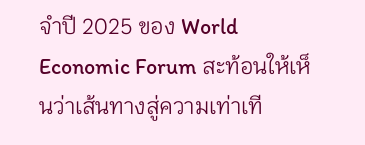จำปี 2025 ของ World Economic Forum สะท้อนให้เห็นว่าเส้นทางสู่ความเท่าเที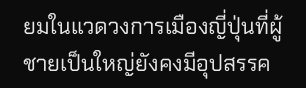ยมในแวดวงการเมืองญี่ปุ่นที่ผู้ชายเป็นใหญ่ยังคงมีอุปสรรค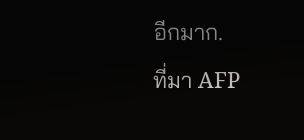อีกมาก.
ที่มา AFP